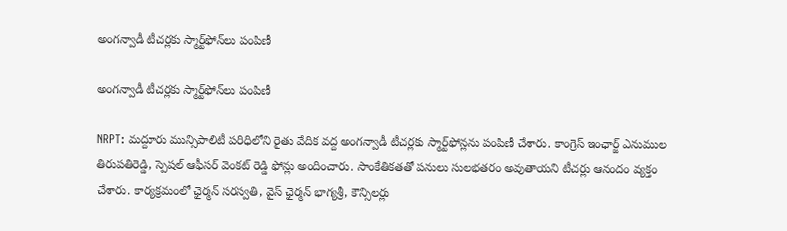అంగన్వాడీ టీచర్లకు స్మార్ట్‌ఫోన్‌లు పంపిణీ

అంగన్వాడీ టీచర్లకు స్మార్ట్‌ఫోన్‌లు పంపిణీ

NRPT: మద్దూరు మున్సిపాలిటీ పరిధిలోని రైతు వేదిక వద్ద అంగన్వాడీ టీచర్లకు స్మార్ట్‌ఫోన్లను పంపిణీ చేశారు. కాంగ్రెస్ ఇంఛార్జ్ ఎనుముల తిరుపతిరెడ్డి, స్పెషల్ ఆఫీసర్ వెంకట్ రెడ్డి ఫోన్లు అందించారు. సాంకేతికతతో పనులు సులభతరం అవుతాయని టీచర్లు ఆనందం వ్యక్తం చేశారు. కార్యక్రమంలో ఛైర్మన్ సరస్వతి, వైస్ ఛైర్మన్ భాగ్యశ్రీ, కౌన్సిలర్లు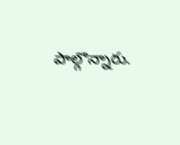పాల్గొన్నారు.